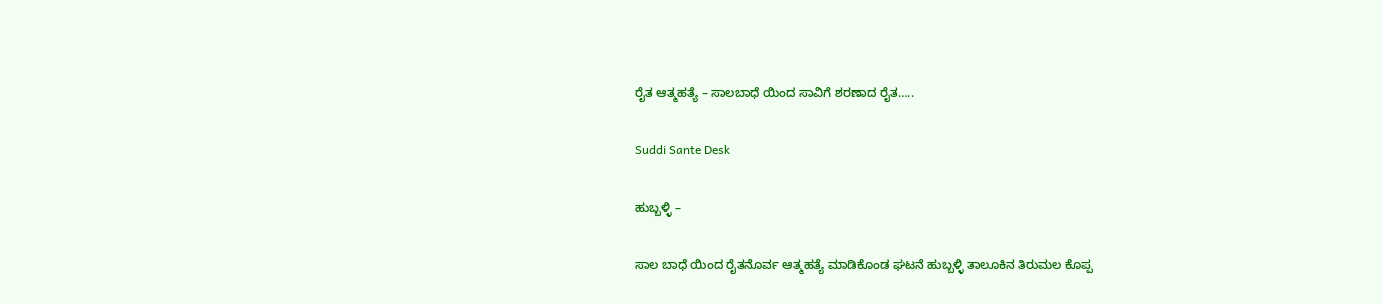ರೈತ ಆತ್ಮಹತ್ಯೆ – ಸಾಲಬಾಧೆ ಯಿಂದ ಸಾವಿಗೆ ಶರಣಾದ ರೈತ…..

Suddi Sante Desk

ಹುಬ್ಬಳ್ಳಿ –

ಸಾಲ ಬಾಧೆ ಯಿಂದ ರೈತನೊರ್ವ ಆತ್ಮಹತ್ಯೆ ಮಾಡಿಕೊಂಡ ಘಟನೆ ಹುಬ್ಬಳ್ಳಿ ತಾಲೂಕಿನ ತಿರುಮಲ ಕೊಪ್ಪ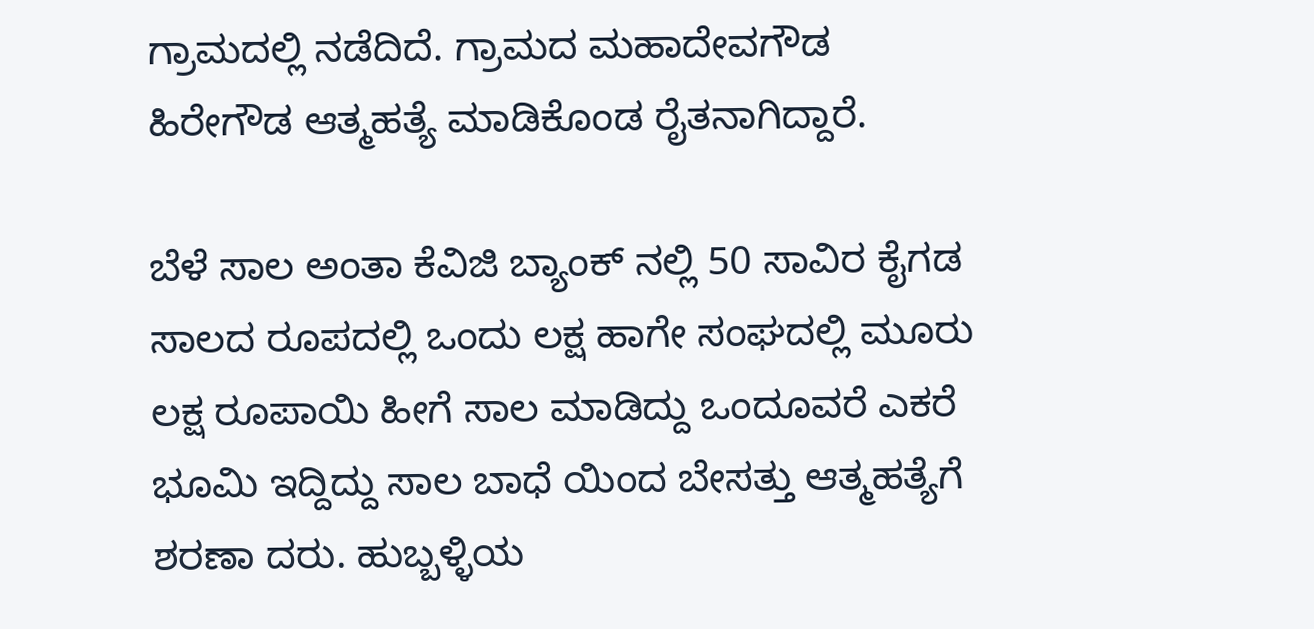ಗ್ರಾಮದಲ್ಲಿ ನಡೆದಿದೆ. ಗ್ರಾಮದ ಮಹಾದೇವಗೌಡ ಹಿರೇಗೌಡ ಆತ್ಮಹತ್ಯೆ ಮಾಡಿಕೊಂಡ ರೈತನಾಗಿದ್ದಾರೆ.

ಬೆಳೆ ಸಾಲ ಅಂತಾ ಕೆವಿಜಿ ಬ್ಯಾಂಕ್ ನಲ್ಲಿ 50 ಸಾವಿರ ಕೈಗಡ ಸಾಲದ ರೂಪದಲ್ಲಿ ಒಂದು ಲಕ್ಷ ಹಾಗೇ ಸಂಘದಲ್ಲಿ ಮೂರು ಲಕ್ಷ ರೂಪಾಯಿ ಹೀಗೆ ಸಾಲ ಮಾಡಿದ್ದು ಒಂದೂವರೆ ಎಕರೆ ಭೂಮಿ ಇದ್ದಿದ್ದು ಸಾಲ ಬಾಧೆ ಯಿಂದ ಬೇಸತ್ತು ಆತ್ಮಹತ್ಯೆಗೆ ಶರಣಾ ದರು. ಹುಬ್ಬಳ್ಳಿಯ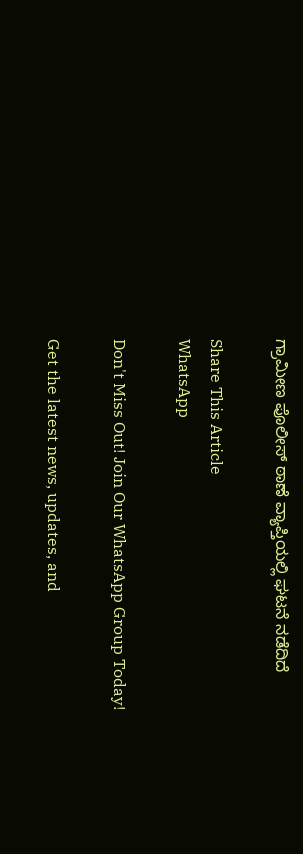ಗ್ರಾಮೀಣ ಪೊಲೀಸ್ ಠಾಣೆ ವ್ಯಾಪ್ತಿಯಲ್ಲಿ ಘಟನೆ ನಡೆದಿದೆ

Share This Article
WhatsApp

Don't Miss Out! Join Our WhatsApp Group Today!

Get the latest news, updates, and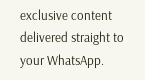exclusive content delivered straight to your WhatsApp.